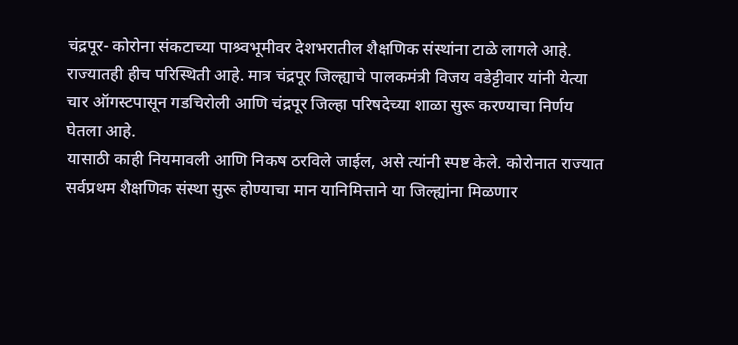चंद्रपूर- कोरोना संकटाच्या पाश्र्वभूमीवर देशभरातील शैक्षणिक संस्थांना टाळे लागले आहे. राज्यातही हीच परिस्थिती आहे. मात्र चंद्रपूर जिल्ह्याचे पालकमंत्री विजय वडेट्टीवार यांनी येत्या चार ऑगस्टपासून गडचिरोली आणि चंद्रपूर जिल्हा परिषदेच्या शाळा सुरू करण्याचा निर्णय घेतला आहे.
यासाठी काही नियमावली आणि निकष ठरविले जाईल, असे त्यांनी स्पष्ट केले. कोरोनात राज्यात सर्वप्रथम शैक्षणिक संस्था सुरू होण्याचा मान यानिमित्ताने या जिल्ह्यांना मिळणार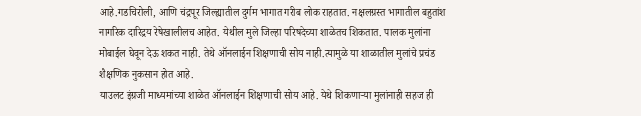आहे.गडचिरोली, आणि चंद्रपूर जिल्ह्यातील दुर्गम भागात गरीब लोक राहतात. नक्षलग्रस्त भागातील बहुतांश नागरिक दारिद्रय रेषेखालीलच आहेत. येथील मुले जिल्हा परिषदेच्या शाळेतच शिकतात. पालक मुलांना मोबाईल घेवून देऊ शकत नाही. तेथे ऑनलाईन शिक्षणाची सोय नाही.त्यामुळे या शाळातील मुलांचे प्रचंड शैक्षणिक नुकसान होत आहे.
याउलट इंग्रजी माध्यमांच्या शाळेत ऑनलाईन शिक्षणाची सोय आहे. येथे शिकणाऱ्या मुलांनाही सहज ही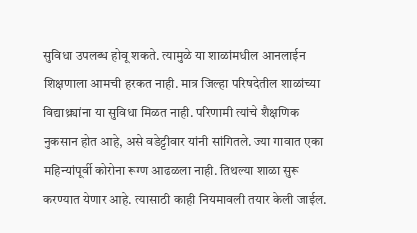सुविधा उपलब्ध होवू शकते. त्यामुळे या शाळांमधील आनलाईन शिक्षणाला आमची हरकत नाही. मात्र जिल्हा परिषदेतील शाळांच्या विद्याथ्र्यांना या सुविधा मिळत नाही. परिणामी त्यांचे शैक्षणिक नुकसान होत आहे, असे वडेट्टीवार यांनी सांगितले. ज्या गावात एका महिन्यांपूर्वी कोरोना रूग्ण आढळला नाही. तिथल्या शाळा सुरू करण्यात येणार आहे. त्यासाठी काही नियमावली तयार केली जाईल.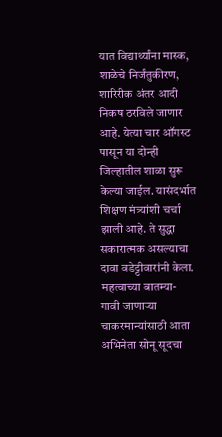यात विद्यार्थ्यांना मास्क, शाळेचे निर्जंतुकीरण, शारिरीक अंतर आदी निकष ठरविले जाणार आहे. येत्या चार ऑगस्ट पासून या दोन्ही जिल्हातील शाळा सुरू केल्या जाईल. यासंदर्भात शिक्षण मंत्र्यांशी चर्चा झाली आहे. ते सुद्धा सकारात्मक असल्याचा दावा वडेट्टीवारांनी केला.
महत्वाच्या बातम्या-
गावी जाणाऱ्या चाकरमान्यांसाठी आता अभिनेता सोनू सूदचा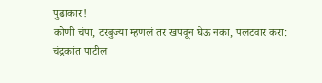पुढाकार!
कोणी चंपा, टरबुज्या म्हणलं तर खपवून घेऊ नका, पलटवार करा: चंद्रकांत पाटील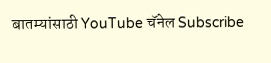बातम्यांसाठी YouTube चॅनेल Subscribe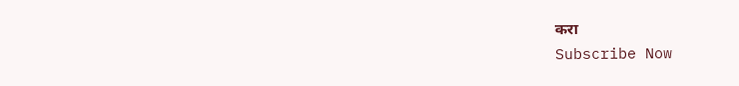करा
Subscribe Now